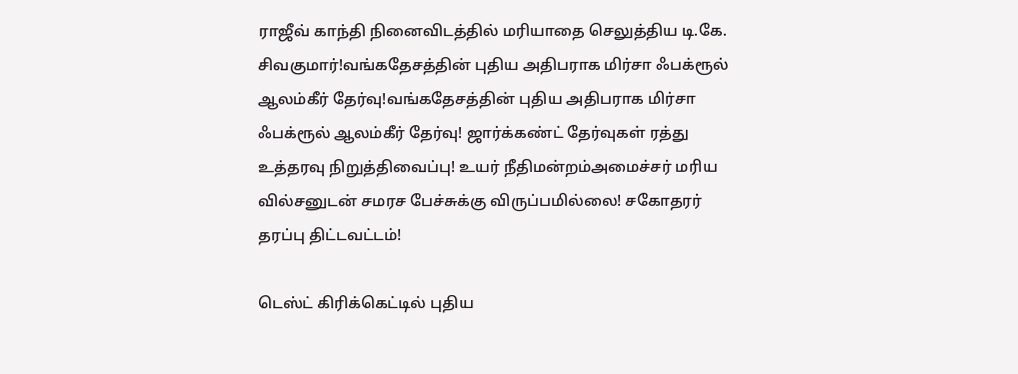ராஜீவ் காந்தி நினைவிடத்தில் மரியாதை செலுத்திய டி.கே. சிவகுமார்!வங்கதேசத்தின் புதிய அதிபராக மிர்சா ஃபக்ரூல் ஆலம்கீர் தேர்வு!வங்கதேசத்தின் புதிய அதிபராக மிர்சா ஃபக்ரூல் ஆலம்கீர் தேர்வு! ஜார்க்கண்ட் தேர்வுகள் ரத்து உத்தரவு நிறுத்திவைப்பு! உயர் நீதிமன்றம்அமைச்சர் மரிய வில்சனுடன் சமரச பேச்சுக்கு விருப்பமில்லை! சகோதரர் தரப்பு திட்டவட்டம்!

டெஸ்ட் கிரிக்கெட்டில் புதிய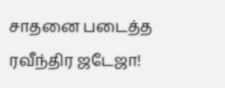சாதனை படைத்த ரவீந்திர ஜடேஜா!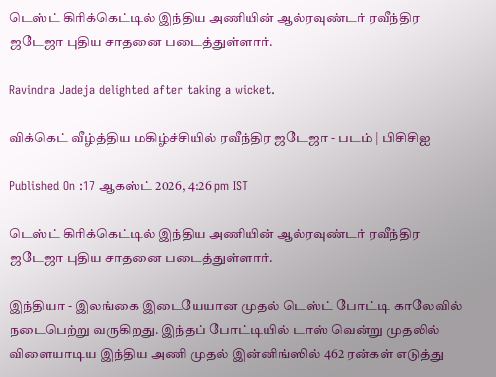டெஸ்ட் கிரிக்கெட்டில் இந்திய அணியின் ஆல்ரவுண்டர் ரவீந்திர ஜடேஜா புதிய சாதனை படைத்துள்ளார்.

Ravindra Jadeja delighted after taking a wicket.

விக்கெட் வீழ்த்திய மகிழ்ச்சியில் ரவீந்திர ஜடேஜா - படம் | பிசிசிஐ

Published On :17 ஆகஸ்ட் 2026, 4:26 pm IST

டெஸ்ட் கிரிக்கெட்டில் இந்திய அணியின் ஆல்ரவுண்டர் ரவீந்திர ஜடேஜா புதிய சாதனை படைத்துள்ளார்.

இந்தியா - இலங்கை இடையேயான முதல் டெஸ்ட் போட்டி காலேவில் நடைபெற்று வருகிறது. இந்தப் போட்டியில் டாஸ் வென்று முதலில் விளையாடிய இந்திய அணி முதல் இன்னிங்ஸில் 462 ரன்கள் எடுத்து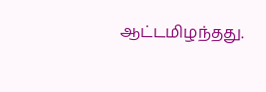ஆட்டமிழந்தது.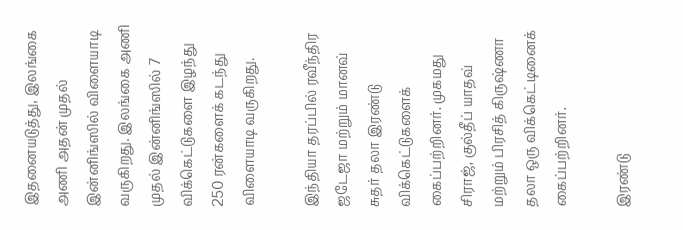இதனையடுத்து, இலங்கை அணி அதன் முதல் இன்னிங்ஸில் விளையாடி வருகிறது. இலங்கை அணி முதல் இன்னிங்ஸில் 7 விக்கெட்டுகளை இழந்து 250 ரன்களைக் கடந்து விளையாடி வருகிறது.

இந்தியா தரப்பில் ரவீந்திர ஜடேஜா மற்றும் மானவ் சுதர் தலா இரண்டு விக்கெட்டுகளைக் கைப்பற்றினர். முகமது சிராஜ், குல்தீப் யாதவ் மற்றும் பிரசித் கிருஷ்ணா தலா ஒரு விக்கெட்டினைக் கைப்பற்றினர்.

இரண்டு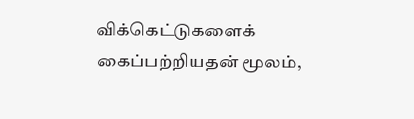விக்கெட்டுகளைக் கைப்பற்றியதன் மூலம்,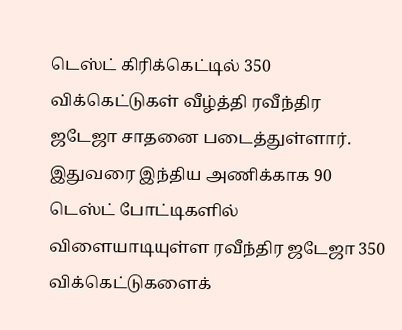டெஸ்ட் கிரிக்கெட்டில் 350 விக்கெட்டுகள் வீழ்த்தி ரவீந்திர ஜடேஜா சாதனை படைத்துள்ளார். இதுவரை இந்திய அணிக்காக 90 டெஸ்ட் போட்டிகளில் விளையாடியுள்ள ரவீந்திர ஜடேஜா 350 விக்கெட்டுகளைக்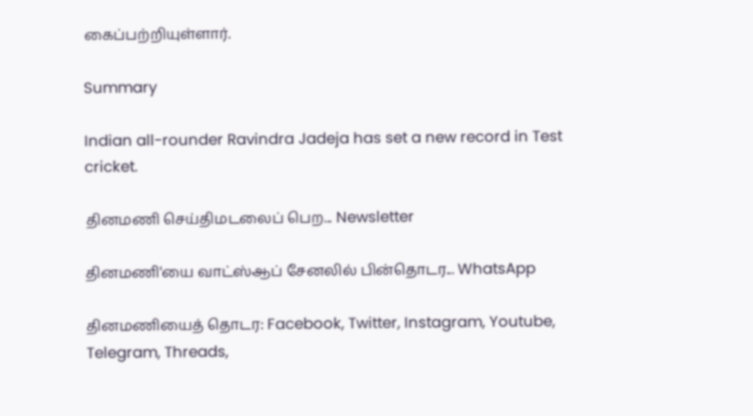கைப்பற்றியுள்ளார்.

Summary

Indian all-rounder Ravindra Jadeja has set a new record in Test cricket.

தினமணி செய்திமடலைப் பெற... Newsletter

தினமணி'யை வாட்ஸ்ஆப் சேனலில் பின்தொடர... WhatsApp

தினமணியைத் தொடர: Facebook, Twitter, Instagram, Youtube, Telegram, Threads,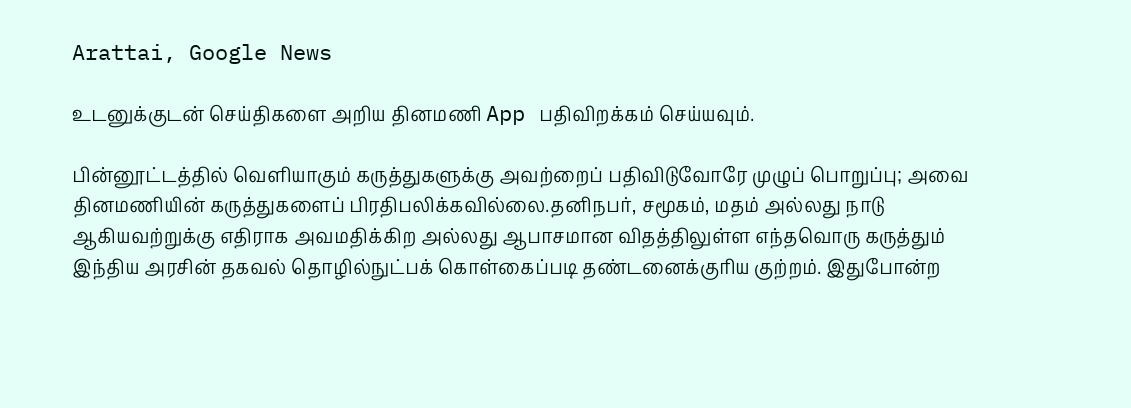Arattai, Google News

உடனுக்குடன் செய்திகளை அறிய தினமணி App பதிவிறக்கம் செய்யவும்.

பின்னூட்டத்தில் வெளியாகும் கருத்துகளுக்கு அவற்றைப் பதிவிடுவோரே முழுப் பொறுப்பு; அவை தினமணியின் கருத்துகளைப் பிரதிபலிக்கவில்லை.தனிநபர், சமூகம், மதம் அல்லது நாடு ஆகியவற்றுக்கு எதிராக அவமதிக்கிற அல்லது ஆபாசமான விதத்திலுள்ள எந்தவொரு கருத்தும் இந்திய அரசின் தகவல் தொழில்நுட்பக் கொள்கைப்படி தண்டனைக்குரிய குற்றம். இதுபோன்ற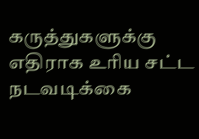கருத்துகளுக்கு எதிராக உரிய சட்ட நடவடிக்கை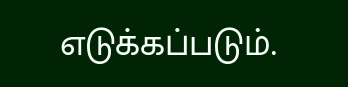எடுக்கப்படும்.